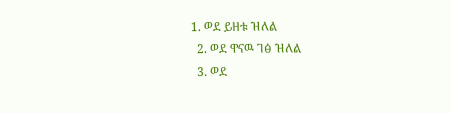1. ወደ ይዘቱ ዝለል
  2. ወደ ዋናዉ ገፅ ዝለል
  3. ወደ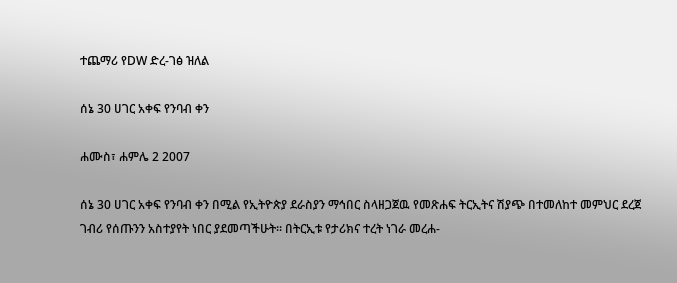ተጨማሪ የDW ድረ-ገፅ ዝለል

ሰኔ 30 ሀገር አቀፍ የንባብ ቀን

ሐሙስ፣ ሐምሌ 2 2007

ሰኔ 30 ሀገር አቀፍ የንባብ ቀን በሚል የኢትዮጵያ ደራስያን ማኅበር ስላዘጋጀዉ የመጽሐፍ ትርኢትና ሽያጭ በተመለከተ መምህር ደረጀ ገብሪ የሰጡንን አስተያየት ነበር ያደመጣችሁት። በትርኢቱ የታሪክና ተረት ነገራ መረሐ-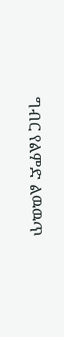ግብር የልምድ ልዉዉጥ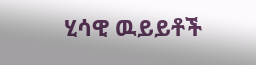ሂሳዊ ዉይይቶች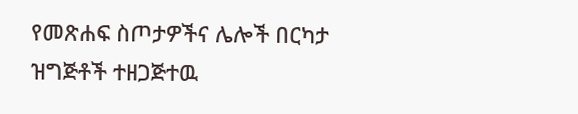የመጽሐፍ ስጦታዎችና ሌሎች በርካታ ዝግጅቶች ተዘጋጅተዉ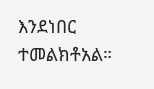እንደነበር ተመልክቶአል።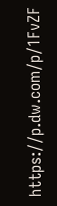https://p.dw.com/p/1FvZF